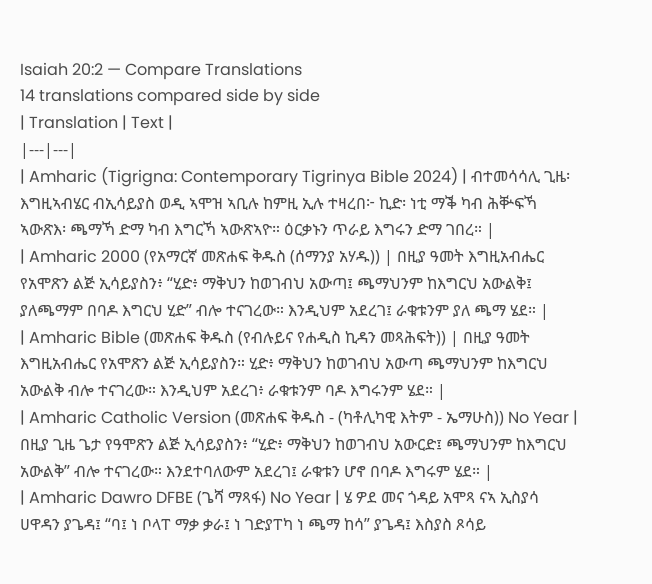Isaiah 20:2 — Compare Translations
14 translations compared side by side
| Translation | Text |
|---|---|
| Amharic (Tigrigna: Contemporary Tigrinya Bible 2024) | ብተመሳሳሊ ጊዜ፡ እግዚኣብሄር ብኢሳይያስ ወዲ ኣሞዝ ኣቢሉ ከምዚ ኢሉ ተዛረበ፦ ኪድ፡ ነቲ ማቕ ካብ ሕቝፍኻ ኣውጽእ፡ ጫማኻ ድማ ካብ እግርኻ ኣውጽኣዮ። ዕርቃኑን ጥራይ እግሩን ድማ ገበረ። |
| Amharic 2000 (የአማርኛ መጽሐፍ ቅዱስ (ሰማንያ አሃዱ)) | በዚያ ዓመት እግዚአብሔር የአሞጽን ልጅ ኢሳይያስን፥ “ሂድ፥ ማቅህን ከወገብህ አውጣ፤ ጫማህንም ከእግርህ አውልቅ፤ ያለጫማም በባዶ እግርህ ሂድ” ብሎ ተናገረው። እንዲህም አደረገ፤ ራቁቱንም ያለ ጫማ ሄደ። |
| Amharic Bible (መጽሐፍ ቅዱስ (የብሉይና የሐዲስ ኪዳን መጻሕፍት)) | በዚያ ዓመት እግዚአብሔር የአሞጽን ልጅ ኢሳይያስን። ሂድ፥ ማቅህን ከወገብህ አውጣ ጫማህንም ከእግርህ አውልቅ ብሎ ተናገረው። እንዲህም አደረገ፥ ራቁቱንም ባዶ እግሩንም ሄደ። |
| Amharic Catholic Version (መጽሐፍ ቅዱስ - (ካቶሊካዊ እትም - ኤማሁስ)) No Year | በዚያ ጊዜ ጌታ የዓሞጽን ልጅ ኢሳይያስን፥ “ሂድ፥ ማቅህን ከወገብህ አውርድ፤ ጫማህንም ከእግርህ አውልቅ” ብሎ ተናገረው። እንደተባለውም አደረገ፤ ራቁቱን ሆኖ በባዶ እግሩም ሄደ። |
| Amharic Dawro DFBE (ጌሻ ማጻፋ) No Year | ሄ ዎደ መና ጎዳይ አሞጻ ናኣ ኢስያሳ ሀዋዳን ያጌዳ፤ “ባ፤ ነ ቦላፐ ማቃ ቃራ፤ ነ ገድያፐካ ነ ጫማ ከሳ” ያጌዳ፤ እስያስ ጾሳይ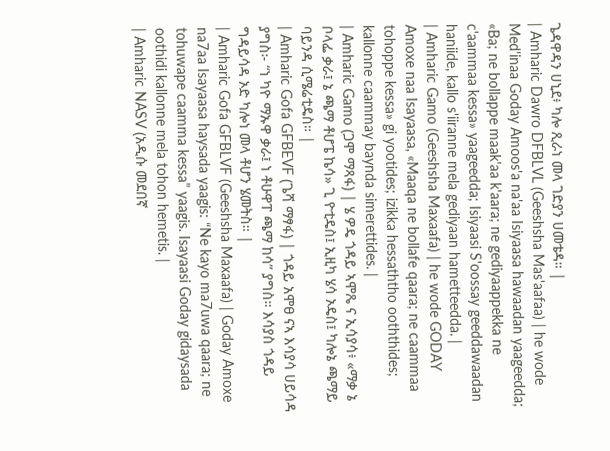ጌዳዋዳን ሀኒደ፥ ካሎ ጺራነ መላ ገድያን ሀመቴዳ። |
| Amharic Dawro DFBLVL (Geeshsha Mas'aafaa) | he wode Med'inaa Goday Amoos'a na'aa Isiyaasa hawaadan yaageedda; «Ba; ne bollappe maak'aa k'aara; ne gediyaappekka ne c'aammaa kessa» yaageedda; Isiyaasi S'oossay geeddawaadan haniide, kallo s'iiranne mela gediyaan hametteedda. |
| Amharic Gamo (Geeshsha Maxaafa) | he wode GODAY Amoxe naa Isayaasa, «Maaqa ne bollafe qaara; ne caammaa tohoppe kessa» gi yootides; izikka hessaththo ooththides; kallonne caammay baynda simerettides. |
| Amharic Gamo (ጋሞ ማጻፋ) | ሄ ዎዴ ጎዳይ ኣሞጼ ና ኢሳያሳ፥ «ማቃ ኔ ቦላፌ ቃራ፤ ኔ ጫማ ቶሆፔ ኬሳ» ጊ ዮቲዴስ፤ ኢዚካ ሄሳ ኦዴስ፤ ካሎኔ ጫማይ ባይንዳ ሲሜሬቲዴስ። |
| Amharic Gofa GFBEVF (ጌሻ ማፃፋ) | ጎዳይ አሞፀ ናኣ እሳያሳ ሀይሳዳ ያግስ፦ “ነ ካዮ ማኡዋ ቃራ፤ ነ ቶሁዋፐ ጫማ ከሳ” ያግስ። እሳያስ ጎዳይ ግዳይሳዳ ኦድ ካሎነ መላ ቶሆን ሄመትስ። |
| Amharic Gofa GFBLVF (Geeshsha Maxaafa) | Goday Amoxe na7aa Isayaasa haysada yaagis: “Ne kayo ma7uwa qaara; ne tohuwape caamma kessa” yaagis. Isayaasi Goday gidaysada oothidi kallonne mela tohon hemetis. |
| Amharic NASV (አዲሱ መደበኛ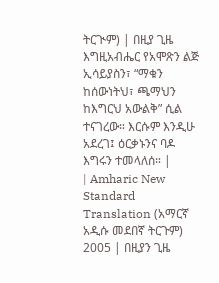ትርጒም) | በዚያ ጊዜ እግዚአብሔር የአሞጽን ልጅ ኢሳይያስን፣ “ማቁን ከሰውነትህ፣ ጫማህን ከእግርህ አውልቅ” ሲል ተናገረው። እርሱም እንዲሁ አደረገ፤ ዕርቃኑንና ባዶ እግሩን ተመላለሰ። |
| Amharic New Standard Translation (አማርኛ አዲሱ መደበኛ ትርጉም) 2005 | በዚያን ጊዜ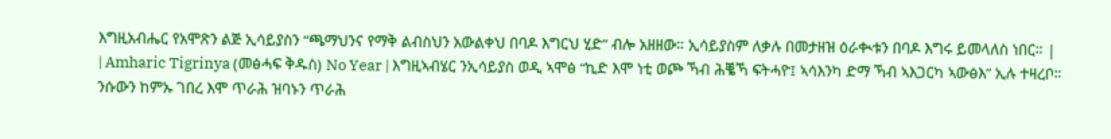እግዚአብሔር የአሞጽን ልጅ ኢሳይያስን “ጫማህንና የማቅ ልብስህን አውልቀህ በባዶ እግርህ ሂድ” ብሎ አዘዘው። ኢሳይያስም ለቃሉ በመታዘዝ ዕራቊቱን በባዶ እግሩ ይመላለስ ነበር። |
| Amharic Tigrinya (መፅሓፍ ቅዱስ) No Year | እግዚኣብሄር ንኢሳይያስ ወዲ ኣሞፅ “ኪድ እሞ ነቲ ወጮ ኻብ ሕቘኻ ፍትሓዮ፤ ኣሳእንካ ድማ ኻብ ኣእጋርካ ኣውፅእ” ኢሉ ተዛረቦ። ንሱውን ከምኡ ገበረ እሞ ጥራሕ ዝባኑን ጥራሕ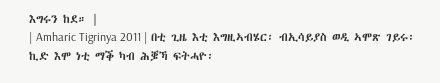እግሩን ከደ። |
| Amharic Tigrinya 2011 | በቲ ጊዜ እቲ እግዚኣብሄር፡ ብኢሳይያስ ወዲ ኣሞጽ ገይሩ፡ ኪድ እሞ ነቲ ማቕ ካብ ሕቜኻ ፍትሓዮ፡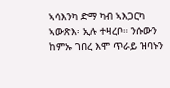ኣሳእንካ ድማ ካብ ኣእጋርካ ኣውጽእ፡ ኢሉ ተዛረቦ። ንሱውን ከምኡ ገበረ እሞ ጥራይ ዝባኑን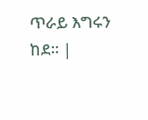ጥራይ እግሩን ከደ። |